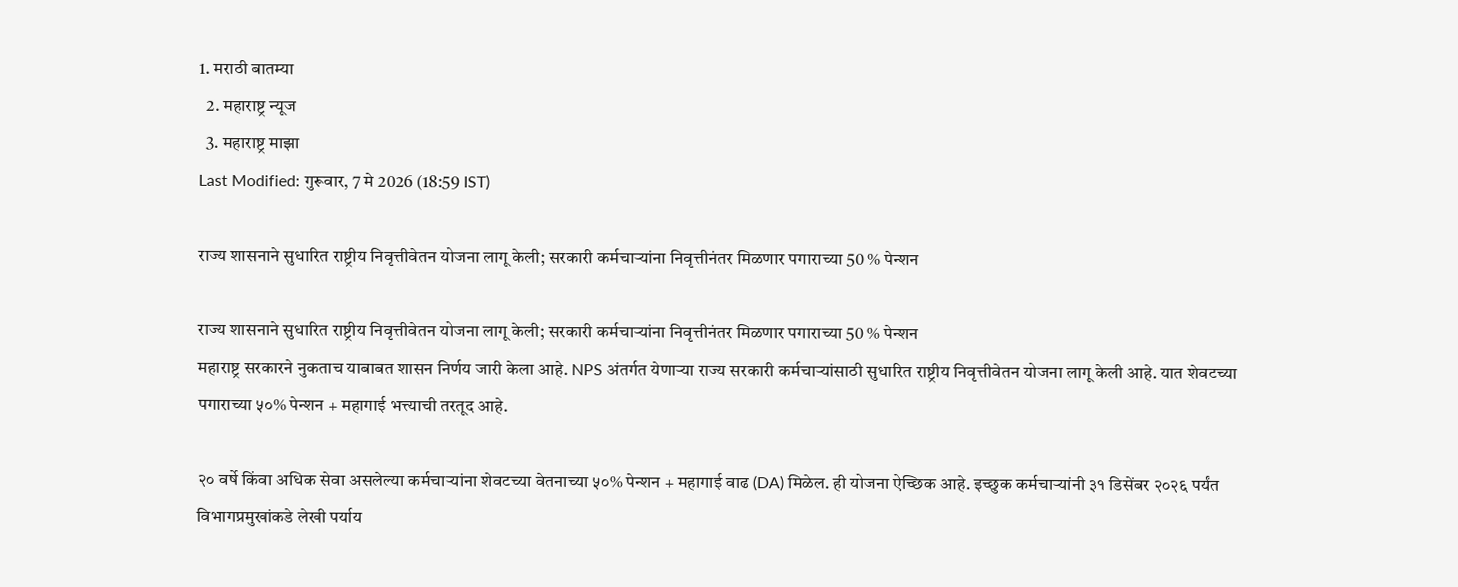1. मराठी बातम्या
  2. महाराष्ट्र न्यूज
  3. महाराष्ट्र माझा
Last Modified: गुरूवार, 7 मे 2026 (18:59 IST)

राज्य शासनाने सुधारित राष्ट्रीय निवृत्तीवेतन योजना लागू केली; सरकारी कर्मचाऱ्यांना निवृत्तीनंतर मिळणार पगाराच्या 50 % पेन्शन

राज्य शासनाने सुधारित राष्ट्रीय निवृत्तीवेतन योजना लागू केली; सरकारी कर्मचाऱ्यांना निवृत्तीनंतर मिळणार पगाराच्या 50 % पेन्शन
महाराष्ट्र सरकारने नुकताच याबाबत शासन निर्णय जारी केला आहे. NPS अंतर्गत येणाऱ्या राज्य सरकारी कर्मचाऱ्यांसाठी सुधारित राष्ट्रीय निवृत्तीवेतन योजना लागू केली आहे. यात शेवटच्या पगाराच्या ५०% पेन्शन + महागाई भत्त्याची तरतूद आहे.

२० वर्षे किंवा अधिक सेवा असलेल्या कर्मचाऱ्यांना शेवटच्या वेतनाच्या ५०% पेन्शन + महागाई वाढ (DA) मिळेल. ही योजना ऐच्छिक आहे. इच्छुक कर्मचाऱ्यांनी ३१ डिसेंबर २०२६ पर्यंत विभागप्रमुखांकडे लेखी पर्याय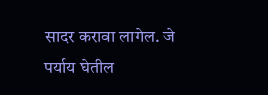सादर करावा लागेल. जे पर्याय घेतील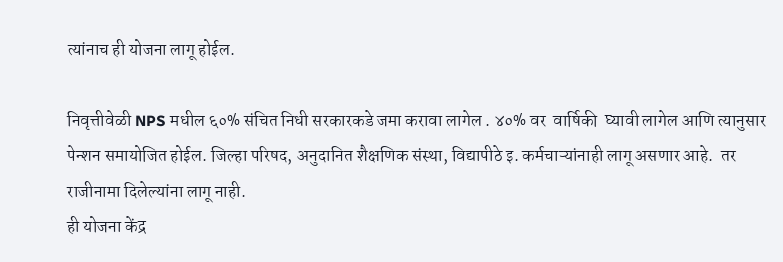त्यांनाच ही योजना लागू होईल.

निवृत्तीवेळी NPS मधील ६०% संचित निधी सरकारकडे जमा करावा लागेल . ४०% वर  वार्षिकी  घ्यावी लागेल आणि त्यानुसार पेन्शन समायोजित होईल. जिल्हा परिषद, अनुदानित शैक्षणिक संस्था, विद्यापीठे इ. कर्मचाऱ्यांनाही लागू असणार आहे.  तर राजीनामा दिलेल्यांना लागू नाही.
ही योजना केंद्र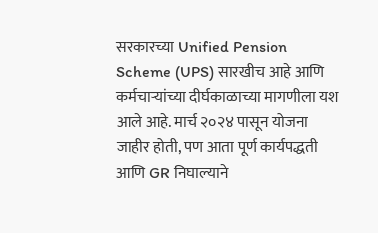सरकारच्या Unified Pension Scheme (UPS) सारखीच आहे आणि कर्मचाऱ्यांच्या दीर्घकाळाच्या मागणीला यश आले आहे. मार्च २०२४ पासून योजना जाहीर होती, पण आता पूर्ण कार्यपद्धती आणि GR निघाल्याने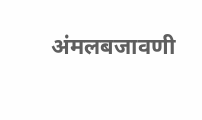अंमलबजावणी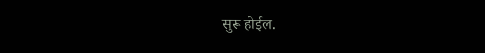सुरू होईल.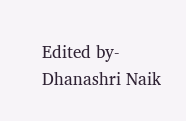Edited by-Dhanashri Naik